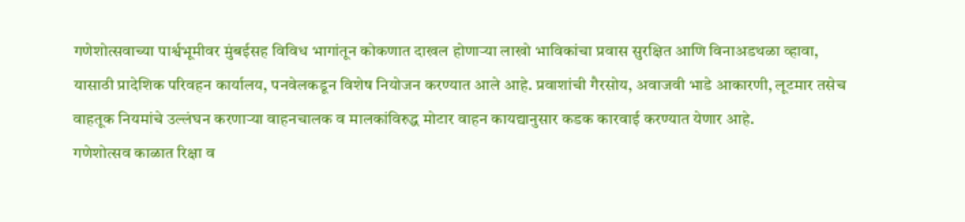गणेशोत्सवाच्या पार्श्वभूमीवर मुंबईसह विविध भागांतून कोकणात दाखल होणाऱ्या लाखो भाविकांचा प्रवास सुरक्षित आणि विनाअडथळा व्हावा, यासाठी प्रादेशिक परिवहन कार्यालय, पनवेलकडून विशेष नियोजन करण्यात आले आहे. प्रवाशांची गैरसोय, अवाजवी भाडे आकारणी, लूटमार तसेच वाहतूक नियमांचे उल्लंघन करणाऱ्या वाहनचालक व मालकांविरुद्ध मोटार वाहन कायद्यानुसार कडक कारवाई करण्यात येणार आहे.
गणेशोत्सव काळात रिक्षा व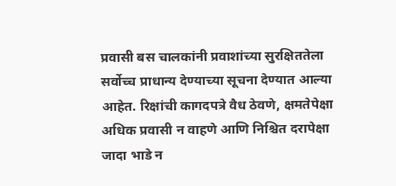प्रवासी बस चालकांनी प्रवाशांच्या सुरक्षिततेला सर्वोच्च प्राधान्य देण्याच्या सूचना देण्यात आल्या आहेत. रिक्षांची कागदपत्रे वैध ठेवणे, क्षमतेपेक्षा अधिक प्रवासी न वाहणे आणि निश्चित दरापेक्षा जादा भाडे न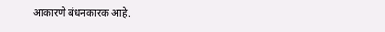आकारणे बंधनकारक आहे.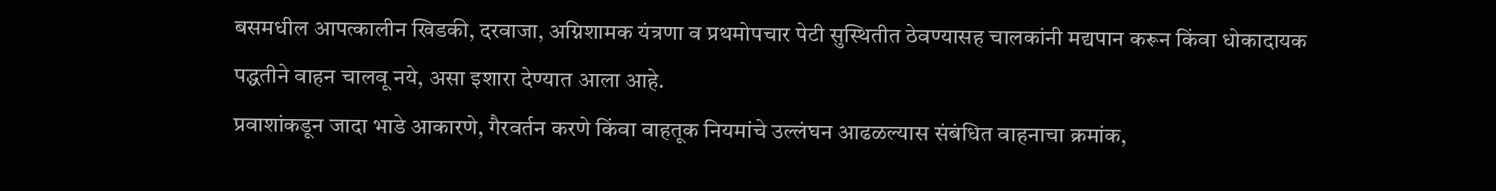बसमधील आपत्कालीन खिडकी, दरवाजा, अग्निशामक यंत्रणा व प्रथमोपचार पेटी सुस्थितीत ठेवण्यासह चालकांनी मद्यपान करून किंवा धोकादायक पद्धतीने वाहन चालवू नये, असा इशारा देण्यात आला आहे.
प्रवाशांकडून जादा भाडे आकारणे, गैरवर्तन करणे किंवा वाहतूक नियमांचे उल्लंघन आढळल्यास संबंधित वाहनाचा क्रमांक,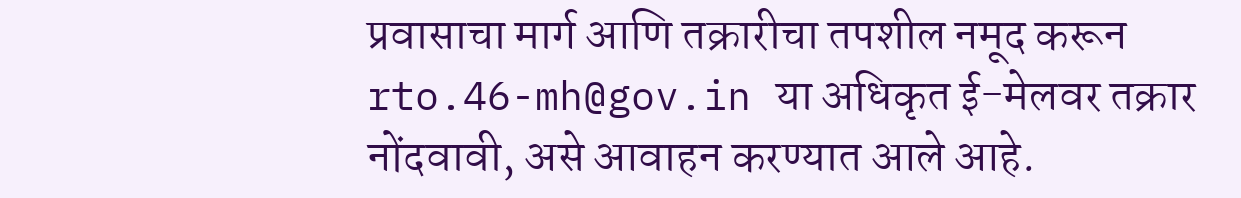प्रवासाचा मार्ग आणि तक्रारीचा तपशील नमूद करून rto.46-mh@gov.in या अधिकृत ई-मेलवर तक्रार नोंदवावी, असे आवाहन करण्यात आले आहे.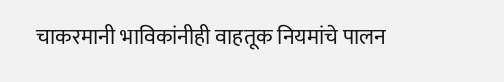चाकरमानी भाविकांनीही वाहतूक नियमांचे पालन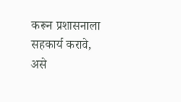करून प्रशासनाला सहकार्य करावे, असे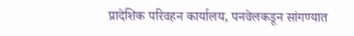प्रादेशिक परिवहन कार्यालय, पनवेलकडून सांगण्यात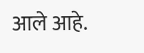आले आहे.